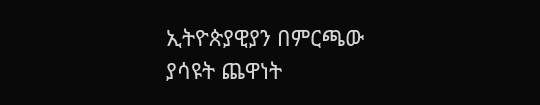ኢትዮጵያዊያን በምርጫው ያሳዩት ጨዋነት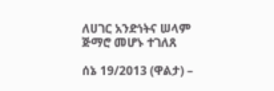ለሀገር አንድነትና ሠላም ጅማሮ መሆኑ ተገለጸ

ሰኔ 19/2013 (ዋልታ) –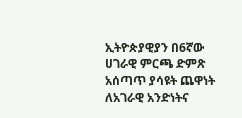ኢትዮጵያዊያን በ6ኛው ሀገራዊ ምርጫ ድምጽ አሰጣጥ ያሳዩት ጨዋነት ለአገራዊ አንድነትና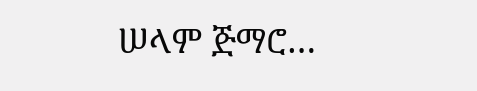ሠላም ጅማሮ…